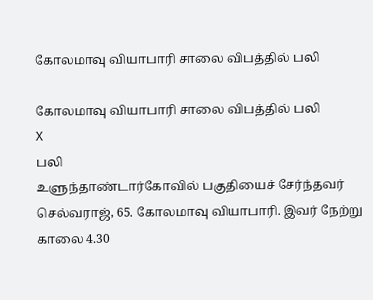கோலமாவு வியாபாரி சாலை விபத்தில் பலி

கோலமாவு வியாபாரி சாலை விபத்தில் பலி
X
பலி
உளுந்தாண்டார்கோவில் பகுதியைச் சேர்ந்தவர் செல்வராஜ், 65. கோலமாவு வியாபாரி. இவர் நேற்று காலை 4.30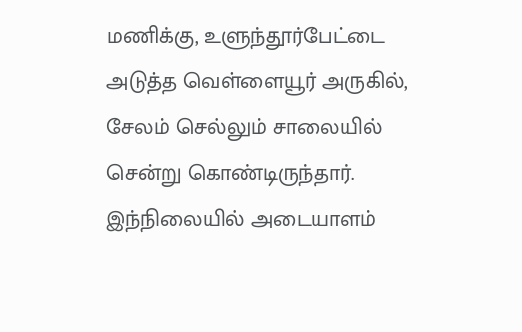மணிக்கு, உளுந்தூர்பேட்டை அடுத்த வெள்ளையூர் அருகில், சேலம் செல்லும் சாலையில் சென்று கொண்டிருந்தார். இந்நிலையில் அடையாளம்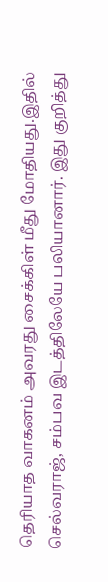தெரியாத வாகனம் அவரது சைக்கிள் மீது மோதியது.இதில் செல்வராஜ், சம்பவ இடத்திலேயே பலியானார். இது குறித்து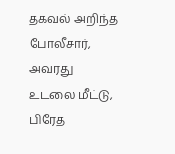தகவல் அறிந்த போலீசார், அவரது உடலை மீட்டு, பிரேத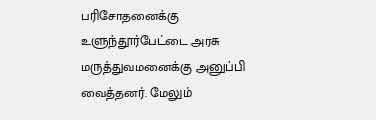பரிசோதனைக்கு உளுந்தூர்பேட்டை அரசு மருத்துவமனைக்கு அனுப்பி வைத்தனர். மேலும்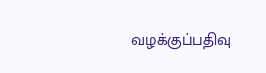வழக்குப்பதிவு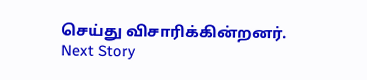செய்து விசாரிக்கின்றனர்.
Next Story